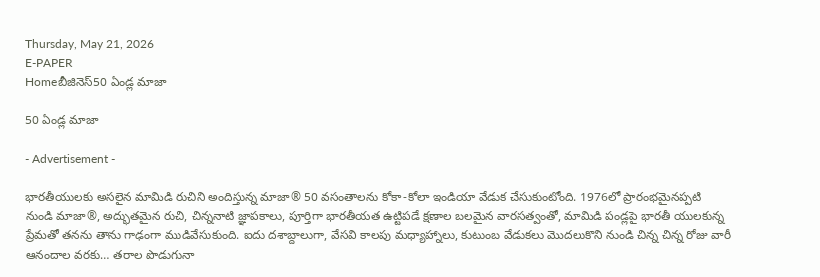Thursday, May 21, 2026
E-PAPER
Homeబీజినెస్50 ఏండ్ల మాజా

50 ఏండ్ల మాజా

- Advertisement -

భారతీయులకు అసలైన మామిడి రుచిని అందిస్తున్న మాజా® 50 వసంతాలను కోకా-కోలా ఇండియా వేడుక చేసుకుంటోంది. 1976లో ప్రారంభమైనప్పటి నుండి మాజా®, అద్భుతమైన రుచి, చిన్ననాటి జ్ఞాపకాలు, పూర్తిగా భారతీయత ఉట్టిపడే క్షణాల బలమైన వారసత్వంతో, మామిడి పండ్లపై భారతీ యులకున్న ప్రేమతో తనను తాను గాఢంగా ముడివేసుకుంది. ఐదు దశాబ్దాలుగా, వేసవి కాలపు మధ్యాహ్నాలు, కుటుంబ వేడుకలు మొదలుకొని నుండి చిన్న చిన్న రోజు వారీ ఆనందాల వరకు… తరాల పొడుగునా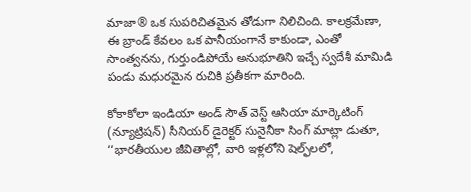మాజా® ఒక సుపరిచితమైన తోడుగా నిలిచింది. కాలక్రమేణా, ఈ బ్రాండ్ కేవలం ఒక పానీయంగానే కాకుండా, ఎంతో సాంత్వనను, గుర్తుండిపోయే అనుభూతిని ఇచ్చే స్వదేశీ మామిడి పండు మధురమైన రుచికి ప్రతీకగా మారింది.

కోకాకోలా ఇండియా అండ్ సౌత్ వెస్ట్ ఆసియా మార్కెటింగ్ (న్యూట్రిషన్) సీనియర్ డైరెక్టర్ సునైనీకా సింగ్ మాట్లా డుతూ, ‘‘భారతీయుల జీవితాల్లో, వారి ఇళ్లలోని షెల్ఫ్‌లలో,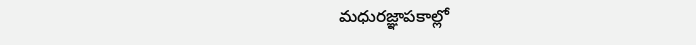మధురజ్ఞాపకాల్లో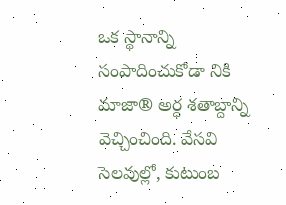ఒక స్థానాన్ని సంపాదించుకోడా నికి మాజా® అర్ధ శతాబ్దాన్ని వెచ్చించింది. వేసవి సెలవుల్లో, కుటుంబ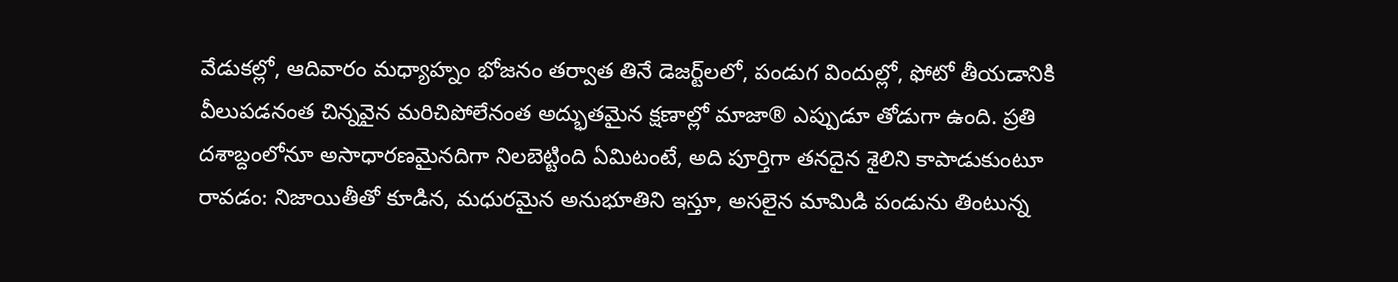వేడుకల్లో, ఆదివారం మధ్యాహ్నం భోజనం తర్వాత తినే డెజర్ట్‌లలో, పండుగ విందుల్లో, ఫోటో తీయడానికి వీలుపడనంత చిన్నవైన మరిచిపోలేనంత అద్భుతమైన క్షణాల్లో మాజా® ఎప్పుడూ తోడుగా ఉంది. ప్రతి దశాబ్దంలోనూ అసాధారణమైనదిగా నిలబెట్టింది ఏమిటంటే, అది పూర్తిగా తనదైన శైలిని కాపాడుకుంటూ రావడం: నిజాయితీతో కూడిన, మధురమైన అనుభూతిని ఇస్తూ, అసలైన మామిడి పండును తింటున్న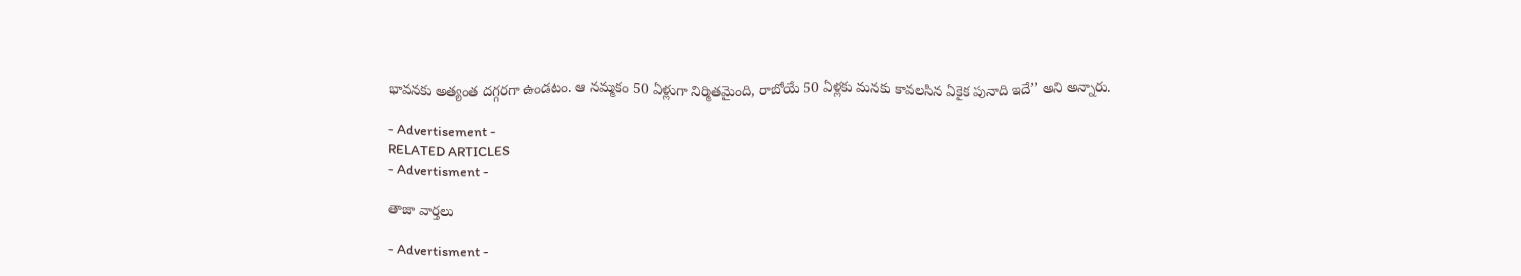భావనకు అత్యంత దగ్గరగా ఉండటం. ఆ నమ్మకం 50 ఏళ్లుగా నిర్మితమైంది, రాబోయే 50 ఏళ్లకు మనకు కావలసిన ఏకైక పునాది ఇదే’’ అని అన్నారు.

- Advertisement -
RELATED ARTICLES
- Advertisment -

తాజా వార్తలు

- Advertisment -